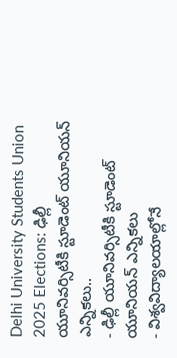Delhi University Students Union 2025 Elections: ఢిల్లీ యూనివర్సిటీకి స్టూడెంట్ యూనియన్ ఎన్నికలు..
- ఢిల్లీ యూనివర్సిటీకి స్టూడెంట్ యూనియన్ ఎన్నికలు
- విశ్వవిద్యాలయాల్లోనే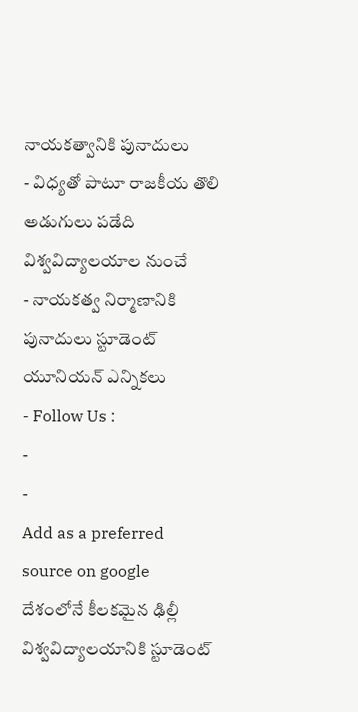నాయకత్వానికి పునాదులు
- విధ్యతో పాటూ రాజకీయ తొలి అడుగులు పడేది విశ్వవిద్యాలయాల నుంచే
- నాయకత్వ నిర్మాణానికి పునాదులు స్టూడెంట్ యూనియన్ ఎన్నికలు
- Follow Us :
-
-
Add as a preferred
source on google
దేశంలోనే కీలకమైన ఢిల్లీ విశ్వవిద్యాలయానికి స్టూడెంట్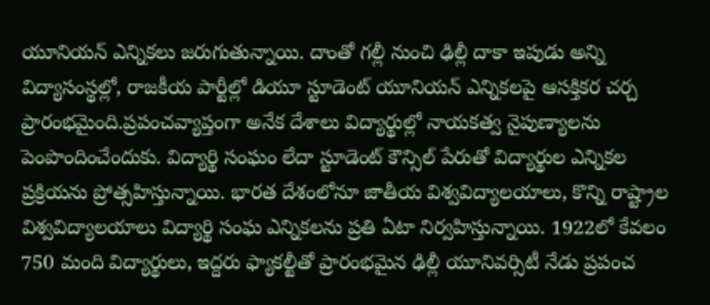యూనియన్ ఎన్నికలు జరుగుతున్నాయి. దాంతో గల్లీ నుంచి ఢిల్లీ దాకా ఇపుడు అన్ని విద్యాసంస్థల్లో, రాజకీయ పార్టీల్లో డియూ స్టూడెంట్ యూనియన్ ఎన్నికలపై ఆసక్తికర చర్చ ప్రారంభమైంది.ప్రపంచవ్యాప్తంగా అనేక దేశాలు విద్యార్థుల్లో నాయకత్వ నైపుణ్యాలను పెంపొందించేందుకు. విద్యార్థి సంఘం లేదా స్టూడెంట్ కౌన్సిల్ పేరుతో విద్యార్థుల ఎన్నికల ప్రక్రియను ప్రోత్సహిస్తున్నాయి. భారత దేశంలోనూ జాతీయ విశ్వవిద్యాలయాలు, కొన్ని రాష్ట్రాల విశ్వవిద్యాలయాలు విద్యార్థి సంఘ ఎన్నికలను ప్రతి ఏటా నిర్వహిస్తున్నాయి. 1922లో కేవలం 750 మంది విద్యార్థులు, ఇద్దరు ఫ్యాకల్టీతో ప్రారంభమైన ఢిల్లీ యూనివర్సిటీ నేడు ప్రపంచ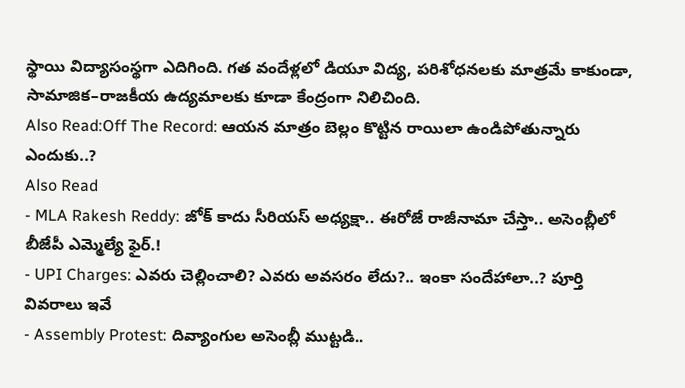స్థాయి విద్యాసంస్థగా ఎదిగింది. గత వందేళ్లలో డియూ విద్య, పరిశోధనలకు మాత్రమే కాకుండా, సామాజిక–రాజకీయ ఉద్యమాలకు కూడా కేంద్రంగా నిలిచింది.
Also Read:Off The Record: ఆయన మాత్రం బెల్లం కొట్టిన రాయిలా ఉండిపోతున్నారు ఎందుకు..?
Also Read
- MLA Rakesh Reddy: జోక్ కాదు సీరియస్ అధ్యక్షా.. ఈరోజే రాజీనామా చేస్తా.. అసెంబ్లీలో బీజేపీ ఎమ్మెల్యే ఫైర్.!
- UPI Charges: ఎవరు చెల్లించాలి? ఎవరు అవసరం లేదు?.. ఇంకా సందేహాలా..? పూర్తి వివరాలు ఇవే
- Assembly Protest: దివ్యాంగుల అసెంబ్లీ ముట్టడి..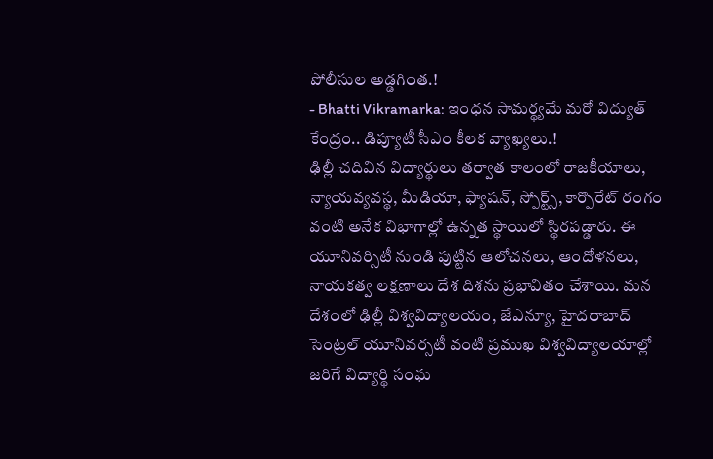పోలీసుల అడ్డగింత.!
- Bhatti Vikramarka: ఇంధన సామర్థ్యమే మరో విద్యుత్ కేంద్రం.. డిప్యూటీ సీఎం కీలక వ్యాఖ్యలు.!
ఢిల్లీ చదివిన విద్యార్థులు తర్వాత కాలంలో రాజకీయాలు, న్యాయవ్యవస్థ, మీడియా, ఫ్యాషన్, స్పోర్ట్స్, కార్పొరేట్ రంగం వంటి అనేక విభాగాల్లో ఉన్నత స్థాయిలో స్థిరపడ్డారు. ఈ యూనివర్సిటీ నుండి పుట్టిన ఆలోచనలు, ఆందోళనలు, నాయకత్వ లక్షణాలు దేశ దిశను ప్రభావితం చేశాయి. మన దేశంలో ఢిల్లీ విశ్వవిద్యాలయం, జేఎన్యూ, హైదరాబాద్ సెంట్రల్ యూనివర్సటీ వంటి ప్రముఖ విశ్వవిద్యాలయాల్లో జరిగే విద్యార్థి సంఘ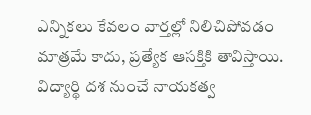ఎన్నికలు కేవలం వార్తల్లో నిలిచిపోవడం మాత్రమే కాదు, ప్రత్యేక ఆసక్తికి తావిస్తాయి. విద్యార్థి దశ నుంచే నాయకత్వ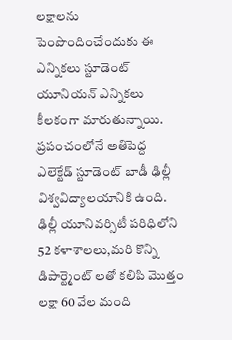లక్షాలను పెంపొందించేందుకు ఈ ఎన్నికలు స్టూడెంట్ యూనియన్ ఎన్నికలు కీలకంగా మారుతున్నాయి. ప్రపంచంలోనే అతిపెద్ద ఎలెక్టేడ్ స్టూడెంట్ బాడీ ఢిల్లీ విశ్వవిద్యాలయానికి ఉంది. ఢిల్లీ యూనివర్సిటీ పరిధిలోని 52 కళాశాలలు,మరి కొన్ని డిపార్ట్మెంట్ లతో కలిపి మొత్తం లక్షా 60 వేల మంది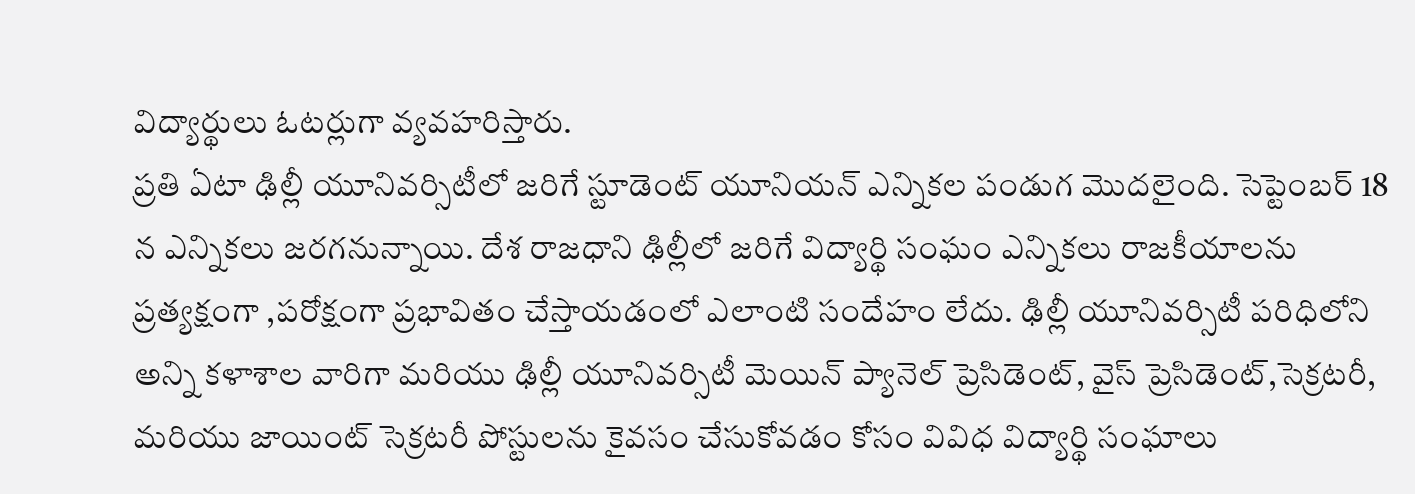విద్యార్థులు ఓటర్లుగా వ్యవహరిస్తారు.
ప్రతి ఏటా ఢిల్లీ యూనివర్సిటీలో జరిగే స్టూడెంట్ యూనియన్ ఎన్నికల పండుగ మొదలైంది. సెప్టెంబర్ 18 న ఎన్నికలు జరగనున్నాయి. దేశ రాజధాని ఢిల్లీలో జరిగే విద్యార్థి సంఘం ఎన్నికలు రాజకీయాలను ప్రత్యక్షంగా ,పరోక్షంగా ప్రభావితం చేస్తాయడంలో ఎలాంటి సందేహం లేదు. ఢిల్లీ యూనివర్సిటీ పరిధిలోని అన్ని కళాశాల వారిగా మరియు ఢిల్లీ యూనివర్సిటీ మెయిన్ ప్యానెల్ ప్రెసిడెంట్, వైస్ ప్రెసిడెంట్,సెక్రటరీ, మరియు జాయింట్ సెక్రటరీ పోస్టులను కైవసం చేసుకోవడం కోసం వివిధ విద్యార్థి సంఘాలు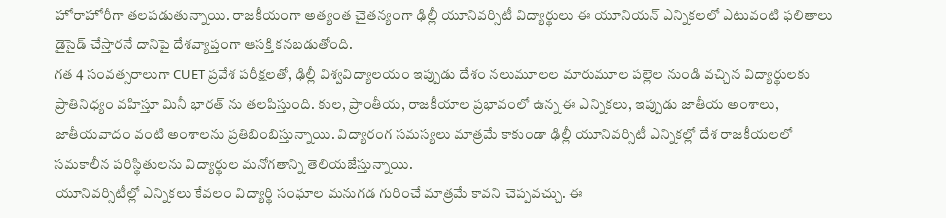హోరాహోరీగా తలపడుతున్నాయి. రాజకీయంగా అత్యంత చైతన్యంగా ఢిల్లీ యూనివర్సిటీ విద్యార్థులు ఈ యూనియన్ ఎన్నికలలో ఎటువంటి ఫలితాలు డైసైడ్ చేస్తారనే దానిపై దేశవ్యాప్తంగా ఆసక్తి కనబడుతోంది.
గత 4 సంవత్సరాలుగా CUET ప్రవేశ పరీక్షలతో, ఢిల్లీ విశ్వవిద్యాలయం ఇప్పుడు దేశం నలుమూలల మారుమూల పల్లెల నుండి వచ్చిన విద్యార్థులకు ప్రాతినిధ్యం వహిస్తూ మినీ భారత్ ను తలపిస్తుంది. కుల, ప్రాంతీయ, రాజకీయాల ప్రభావంలో ఉన్న ఈ ఎన్నికలు, ఇప్పుడు జాతీయ అంశాలు, జాతీయవాదం వంటి అంశాలను ప్రతిబింబిస్తున్నాయి. విద్యారంగ సమస్యలు మాత్రమే కాకుండా ఢిల్లీ యూనివర్సిటీ ఎన్నికల్లో దేశ రాజకీయలలో సమకాలీన పరిస్థితులను విద్యార్థుల మనోగతాన్ని తెలియజేస్తున్నాయి.
యూనివర్సిటీల్లో ఎన్నికలు కేవలం విద్యార్థి సంఘాల మనుగడ గురించే మాత్రమే కావని చెప్పవచ్చు. ఈ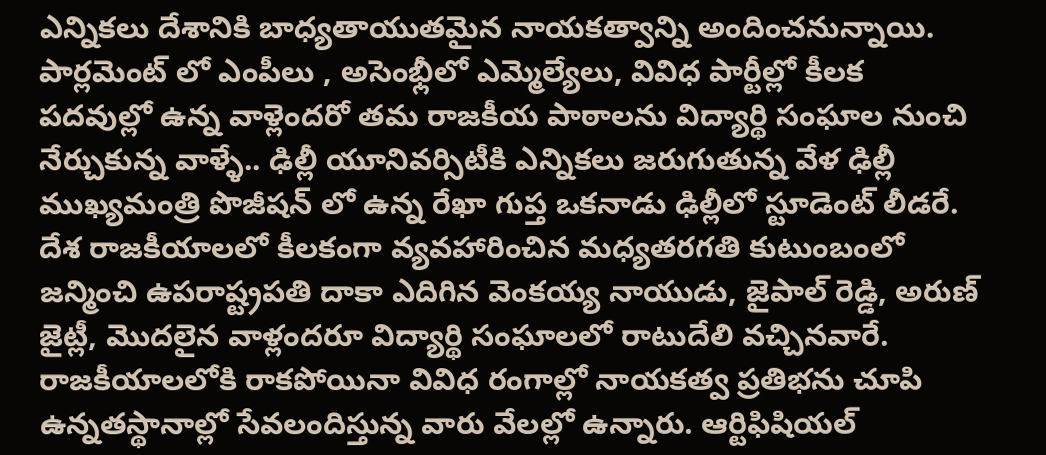ఎన్నికలు దేశానికి బాధ్యతాయుతమైన నాయకత్వాన్ని అందించనున్నాయి. పార్లమెంట్ లో ఎంపీలు , అసెంభ్లీలో ఎమ్మెల్యేలు, వివిధ పార్టీల్లో కీలక పదవుల్లో ఉన్న వాళ్లెందరో తమ రాజకీయ పాఠాలను విద్యార్థి సంఘాల నుంచి నేర్చుకున్న వాళ్ళే.. ఢిల్లీ యూనివర్సిటీకి ఎన్నికలు జరుగుతున్న వేళ ఢిల్లీ ముఖ్యమంత్రి పొజీషన్ లో ఉన్న రేఖా గుప్త ఒకనాడు ఢిల్లీలో స్టూడెంట్ లీడరే. దేశ రాజకీయాలలో కీలకంగా వ్యవహారించిన మధ్యతరగతి కుటుంబంలో జన్మించి ఉపరాష్ట్రపతి దాకా ఎదిగిన వెంకయ్య నాయుడు, జైపాల్ రెడ్డి, అరుణ్ జైట్లీ, మొదలైన వాళ్లందరూ విద్యార్థి సంఘాలలో రాటుదేలి వచ్చినవారే.
రాజకీయాలలోకి రాకపోయినా వివిధ రంగాల్లో నాయకత్వ ప్రతిభను చూపి ఉన్నతస్థానాల్లో సేవలందిస్తున్న వారు వేలల్లో ఉన్నారు. ఆర్టిఫిషియల్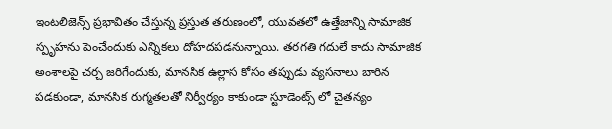ఇంటలిజెన్స్ ప్రభావితం చేస్తున్న ప్రస్తుత తరుణంలో, యువతలో ఉత్తేజాన్ని సామాజిక స్పృహను పెంచేందుకు ఎన్నికలు దోహదపడనున్నాయి. తరగతి గదులే కాదు సామాజిక అంశాలపై చర్చ జరిగేందుకు, మానసిక ఉల్లాస కోసం తప్పుడు వ్యసనాలు బారిన పడకుండా, మానసిక రుగ్మతలతో నిర్వీర్యం కాకుండా స్టూడెంట్స్ లో చైతన్యం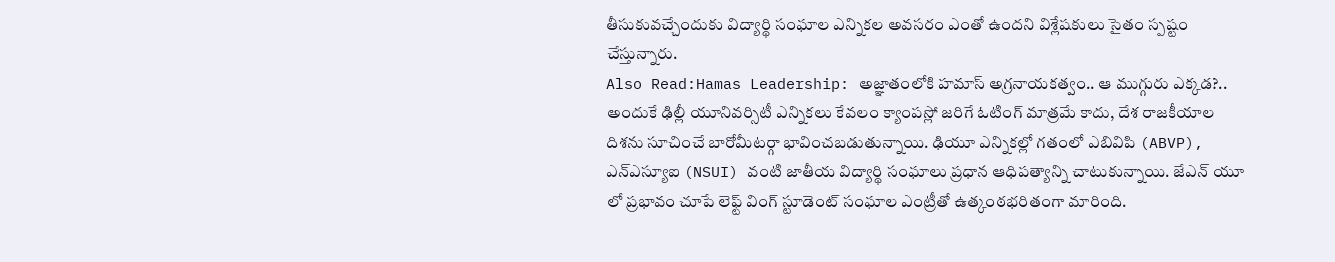తీసుకువచ్చేందుకు విద్యార్థి సంఘాల ఎన్నికల అవసరం ఎంతో ఉందని విశ్లేషకులు సైతం స్పష్టం చేస్తున్నారు.
Also Read:Hamas Leadership: అజ్ఞాతంలోకి హమాస్ అగ్రనాయకత్వం.. ఆ ముగ్గురు ఎక్కడ?..
అందుకే ఢిల్లీ యూనివర్సిటీ ఎన్నికలు కేవలం క్యాంపస్లో జరిగే ఓటింగ్ మాత్రమే కాదు, దేశ రాజకీయాల దిశను సూచించే బారోమీటర్గా భావించబడుతున్నాయి. ఢియూ ఎన్నికల్లో గతంలో ఎబివిపి (ABVP), ఎన్ఎస్యూఐ (NSUI) వంటి జాతీయ విద్యార్థి సంఘాలు ప్రధాన ఆధిపత్యాన్ని చాటుకున్నాయి. జేఎన్ యూ లో ప్రభావం చూపే లెఫ్ట్ వింగ్ స్టూడెంట్ సంఘాల ఎంట్రీతో ఉత్కంఠభరితంగా మారింది.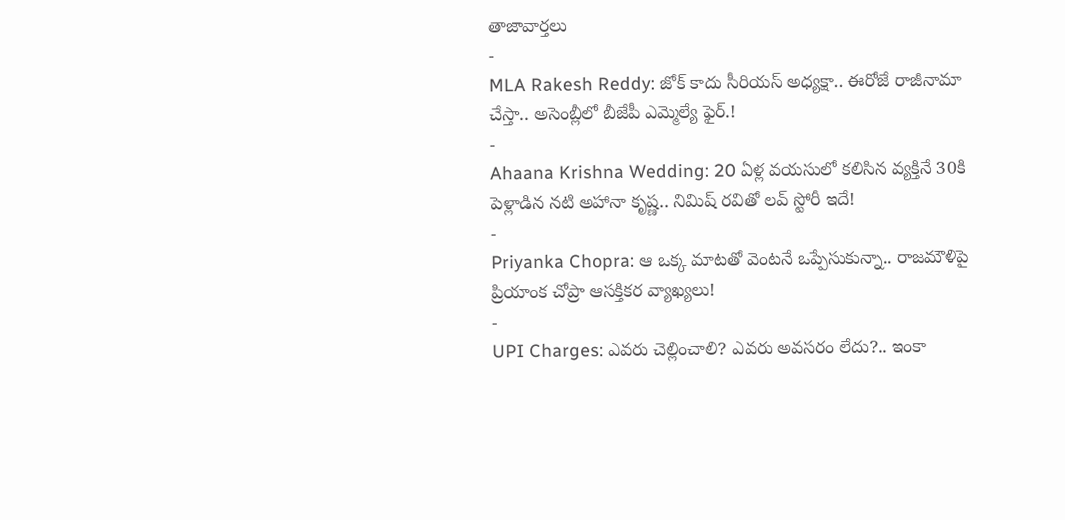తాజావార్తలు
-
MLA Rakesh Reddy: జోక్ కాదు సీరియస్ అధ్యక్షా.. ఈరోజే రాజీనామా చేస్తా.. అసెంబ్లీలో బీజేపీ ఎమ్మెల్యే ఫైర్.!
-
Ahaana Krishna Wedding: 20 ఏళ్ల వయసులో కలిసిన వ్యక్తినే 30కి పెళ్లాడిన నటి అహానా కృష్ణ.. నిమిష్ రవితో లవ్ స్టోరీ ఇదే!
-
Priyanka Chopra: ఆ ఒక్క మాటతో వెంటనే ఒప్పేసుకున్నా.. రాజమౌళిపై ప్రియాంక చోప్రా ఆసక్తికర వ్యాఖ్యలు!
-
UPI Charges: ఎవరు చెల్లించాలి? ఎవరు అవసరం లేదు?.. ఇంకా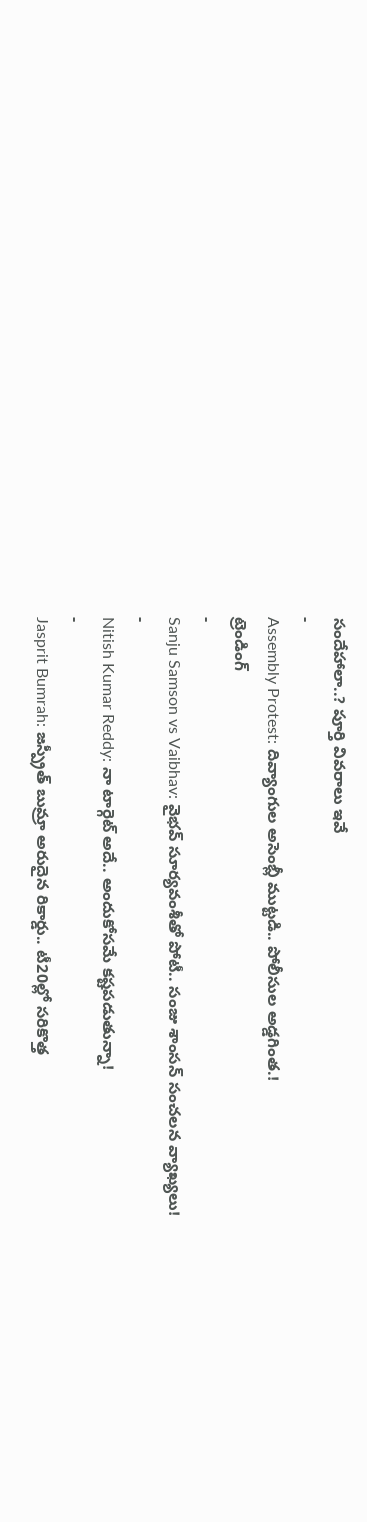సందేహాలా..? పూర్తి వివరాలు ఇవే
-
Assembly Protest: దివ్యాంగుల అసెంబ్లీ ముట్టడి.. పోలీసుల అడ్డగింత.!
ట్రెండింగ్
-
Sanju Samson vs Vaibhav: వైభవ్ సూర్యవంశీతో పోటీ.. సంజు శాంసన్ సంచలన వ్యాఖ్యలు!
-
Nitish Kumar Reddy: నా టార్గెట్ అదే.. అందుకోసమే కష్టపడుతున్నా!
-
Jasprit Bumrah: జస్ప్రీత్ బుమ్రా అరుదైన రికార్డు.. టీ20ల్లో సరికొత్త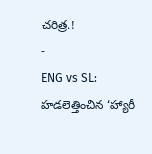చరిత్ర.!
-
ENG vs SL: హడలెత్తించిన ‘హ్యారీ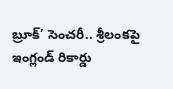బ్రూక్’ సెంచరీ.. శ్రీలంకపై ఇంగ్లండ్ రికార్డు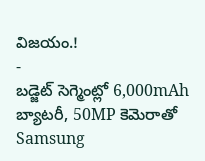విజయం.!
-
బడ్జెట్ సెగ్మెంట్లో 6,000mAh బ్యాటరీ, 50MP కెమెరాతో Samsung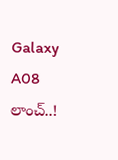Galaxy A08 లాంచ్..!